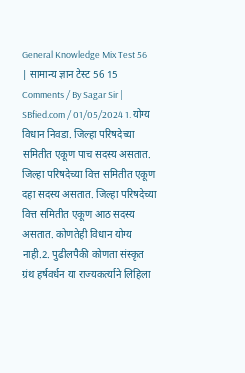General Knowledge Mix Test 56 | सामान्य ज्ञान टेस्ट 56 15 Comments / By Sagar Sir | SBfied.com / 01/05/2024 1. योग्य विधान निवडा. जिल्हा परिषदेच्या समितीत एकूण पाच सदस्य असतात. जिल्हा परिषदेच्या वित्त समितीत एकूण दहा सदस्य असतात. जिल्हा परिषदेच्या वित्त समितीत एकूण आठ सदस्य असतात. कोणतेही विधान योग्य नाही.2. पुढीलपैकी कोणता संस्कृत ग्रंथ हर्षवर्धन या राज्यकर्त्याने लिहिला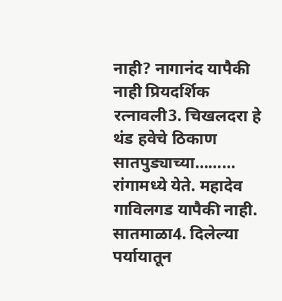नाही? नागानंद यापैकी नाही प्रियदर्शिक रत्नावली3. चिखलदरा हे थंड हवेचे ठिकाण सातपुड्याच्या……… रांगामध्ये येते. महादेव गाविलगड यापैकी नाही. सातमाळा4. दिलेल्या पर्यायातून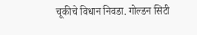चूकीचे विधान निवडा. गोल्डन सिटी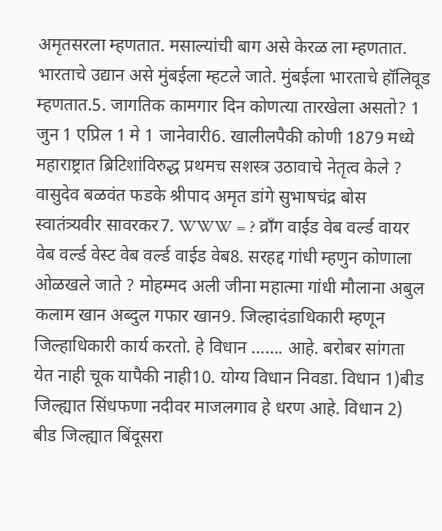अमृतसरला म्हणतात. मसाल्यांची बाग असे केरळ ला म्हणतात. भारताचे उद्यान असे मुंबईला म्हटले जाते. मुंबईला भारताचे हॉलिवूड म्हणतात.5. जागतिक कामगार दिन कोणत्या तारखेला असतो? 1 जुन 1 एप्रिल 1 मे 1 जानेवारी6. खालीलपैकी कोणी 1879 मध्ये महाराष्ट्रात ब्रिटिशांविरुद्ध प्रथमच सशस्त्र उठावाचे नेतृत्व केले ? वासुदेव बळवंत फडके श्रीपाद अमृत डांगे सुभाषचंद्र बोस स्वातंत्र्यवीर सावरकर7. WWW = ? व्राँग वाईड वेब वर्ल्ड वायर वेब वर्ल्ड वेस्ट वेब वर्ल्ड वाईड वेब8. सरहद्द गांधी म्हणुन कोणाला ओळखले जाते ? मोहम्मद अली जीना महात्मा गांधी मौलाना अबुल कलाम खान अब्दुल गफार खान9. जिल्हादंडाधिकारी म्हणून जिल्हाधिकारी कार्य करतो. हे विधान ……. आहे. बरोबर सांगता येत नाही चूक यापैकी नाही10. योग्य विधान निवडा. विधान 1)बीड जिल्ह्यात सिंधफणा नदीवर माजलगाव हे धरण आहे. विधान 2) बीड जिल्ह्यात बिंदूसरा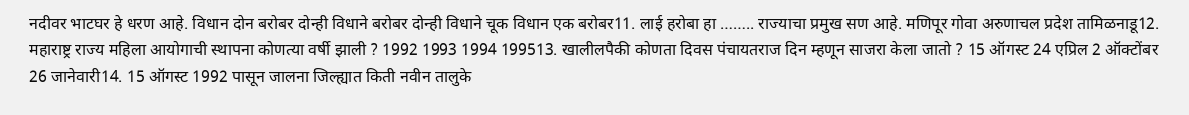नदीवर भाटघर हे धरण आहे. विधान दोन बरोबर दोन्ही विधाने बरोबर दोन्ही विधाने चूक विधान एक बरोबर11. लाई हरोबा हा …….. राज्याचा प्रमुख सण आहे. मणिपूर गोवा अरुणाचल प्रदेश तामिळनाडू12. महाराष्ट्र राज्य महिला आयोगाची स्थापना कोणत्या वर्षी झाली ? 1992 1993 1994 199513. खालीलपैकी कोणता दिवस पंचायतराज दिन म्हणून साजरा केला जातो ? 15 ऑगस्ट 24 एप्रिल 2 ऑक्टोंबर 26 जानेवारी14. 15 ऑगस्ट 1992 पासून जालना जिल्ह्यात किती नवीन तालुके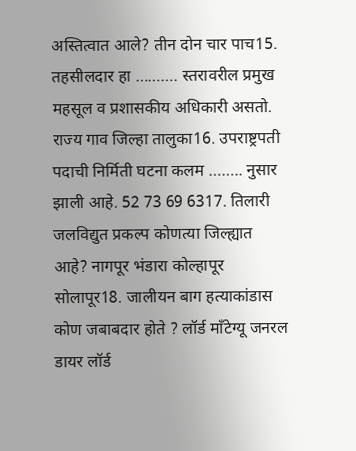अस्तित्वात आले? तीन दोन चार पाच15. तहसीलदार हा ………. स्तरावरील प्रमुख महसूल व प्रशासकीय अधिकारी असतो. राज्य गाव जिल्हा तालुका16. उपराष्ट्रपती पदाची निर्मिती घटना कलम …….. नुसार झाली आहे. 52 73 69 6317. तिलारी जलविद्युत प्रकल्प कोणत्या जिल्ह्यात आहे? नागपूर भंडारा कोल्हापूर सोलापूर18. जालीयन बाग हत्याकांडास कोण जबाबदार होते ? लॉर्ड मॉंटेग्यू जनरल डायर लॉर्ड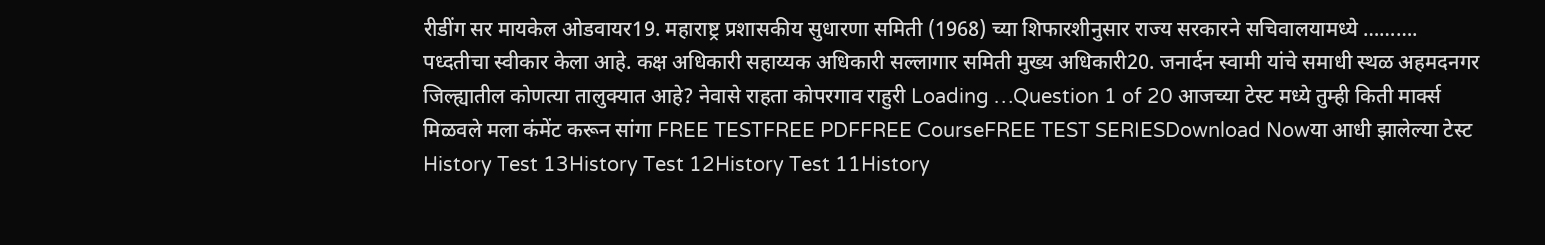रीडींग सर मायकेल ओडवायर19. महाराष्ट्र प्रशासकीय सुधारणा समिती (1968) च्या शिफारशीनुसार राज्य सरकारने सचिवालयामध्ये ………. पध्दतीचा स्वीकार केला आहे. कक्ष अधिकारी सहाय्यक अधिकारी सल्लागार समिती मुख्य अधिकारी20. जनार्दन स्वामी यांचे समाधी स्थळ अहमदनगर जिल्ह्यातील कोणत्या तालुक्यात आहे? नेवासे राहता कोपरगाव राहुरी Loading …Question 1 of 20 आजच्या टेस्ट मध्ये तुम्ही किती मार्क्स मिळवले मला कंमेंट करून सांगा FREE TESTFREE PDFFREE CourseFREE TEST SERIESDownload Nowया आधी झालेल्या टेस्ट History Test 13History Test 12History Test 11History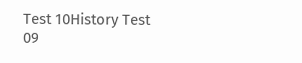Test 10History Test 09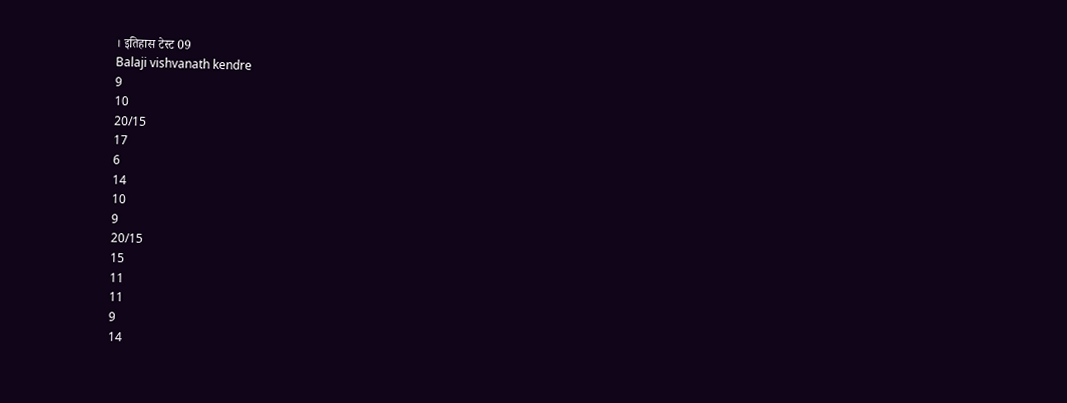। इतिहास टेस्ट 09
Balaji vishvanath kendre
9
10
20/15
17
6
14
10
9
20/15
15
11
11
9
14